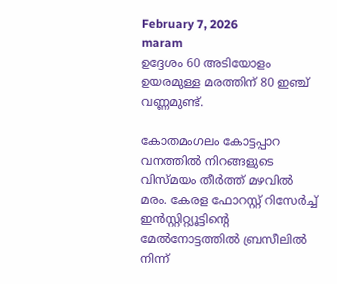February 7, 2026
maram
ഉദ്ദേശം 60 അടിയോളം ഉയരമുള്ള മരത്തിന് 80 ഇഞ്ച് വണ്ണമുണ്ട്.

കോതമംഗലം കോട്ടപ്പാറ വനത്തിൽ നിറങ്ങളുടെ വിസ്മയം തീർത്ത് മഴവിൽ മരം. കേരള ഫോറസ്റ്റ് റിസേർച്ച് ഇൻസ്റ്റിറ്റ്യൂട്ടിന്‍റെ മേൽനോട്ടത്തിൽ ബ്രസീലിൽ നിന്ന്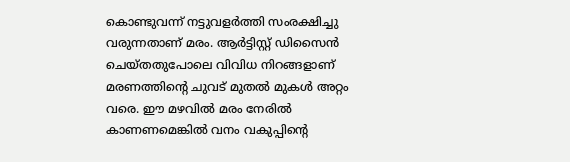കൊണ്ടുവന്ന് നട്ടുവളർത്തി സംരക്ഷിച്ചു വരുന്നതാണ് മരം. ആർട്ടിസ്റ്റ് ഡിസൈൻ ചെയ്തതുപോലെ വിവിധ നിറങ്ങളാണ് മരണത്തിന്‍റെ ചുവട് മുതൽ മുകൾ അറ്റം വരെ. ഈ മഴവിൽ മരം നേരിൽ കാണണമെങ്കിൽ വനം വകുപ്പിന്‍റെ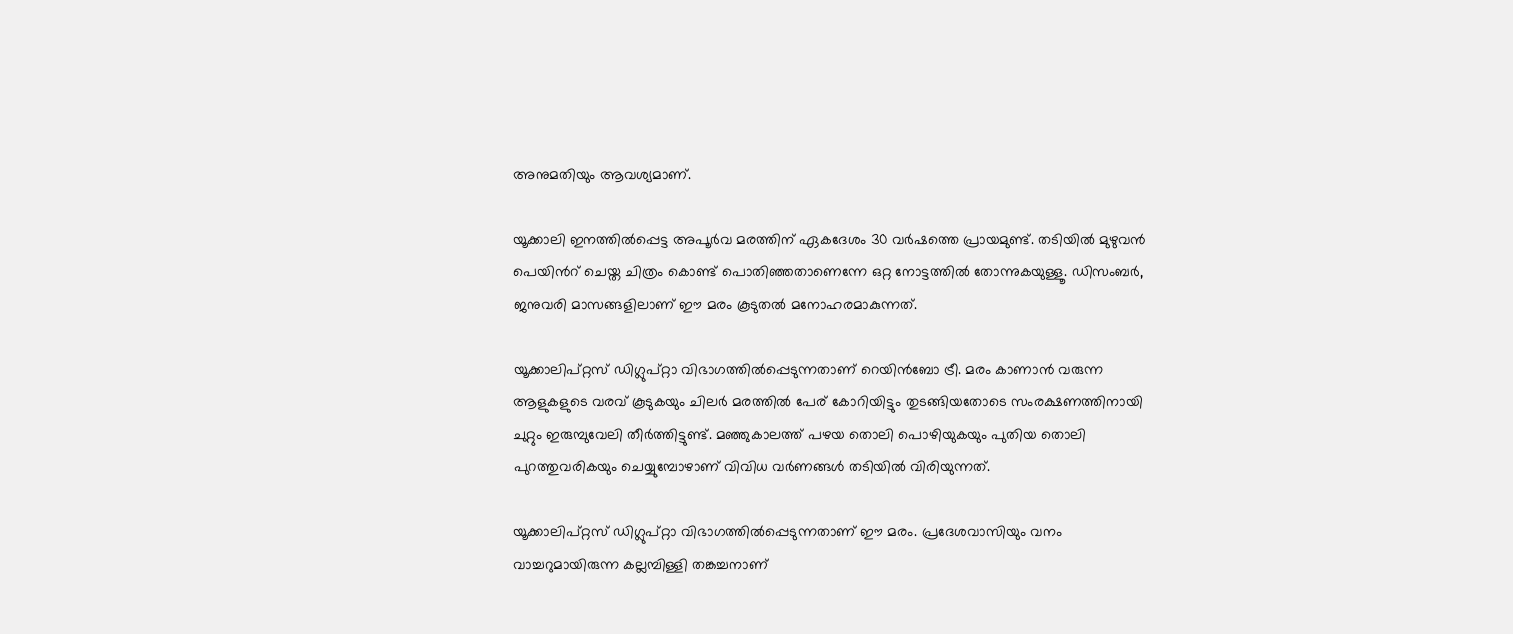അനുമതിയും ആവശ്യമാണ്.

യൂക്കാലി ഇനത്തിൽപ്പെട്ട അപൂർവ മരത്തിന് ഏകദേശം 30 വർഷത്തെ പ്രായമുണ്ട്. തടിയിൽ മുഴുവൻ പെയിന്‍റ് ചെയ്ത ചിത്രം കൊണ്ട് പൊതിഞ്ഞതാണെന്നേ ഒറ്റ നോട്ടത്തിൽ തോന്നുകയുള്ളൂ. ഡിസംബർ, ജനുവരി മാസങ്ങളിലാണ് ഈ മരം കൂടുതൽ മനോഹരമാകുന്നത്.

യൂക്കാലിപ്റ്റസ് ഡിഗ്ലുപ്റ്റാ വിഭാഗത്തിൽപ്പെടുന്നതാണ് റെയിൻബോ ട്രീ. മരം കാണാൻ വരുന്ന ആളുകളുടെ വരവ് കൂടുകയും ചിലർ മരത്തിൽ പേര് കോറിയിട്ടും തുടങ്ങിയതോടെ സംരക്ഷണത്തിനായി ചുറ്റും ഇരുമ്പുവേലി തീർത്തിട്ടുണ്ട്. മഞ്ഞുകാലത്ത് പഴയ തൊലി പൊഴിയുകയും പുതിയ തൊലി പുറത്തുവരികയും ചെയ്യുമ്പോഴാണ് വിവിധ വർണങ്ങൾ തടിയിൽ വിരിയുന്നത്.

യൂക്കാലിപ്റ്റസ് ഡിഗ്ലുപ്റ്റാ വിഭാഗത്തിൽപ്പെടുന്നതാണ് ഈ മരം. പ്രദേശവാസിയും വനം വാച്ചറുമായിരുന്ന കല്ലമ്പിള്ളി തങ്കച്ചനാണ്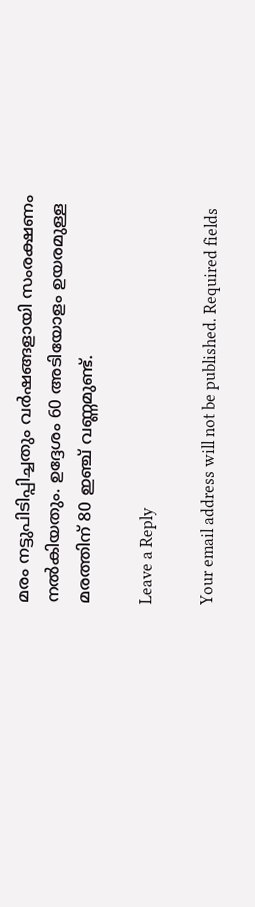മരം നട്ടുപിടിപ്പിച്ചതും വർഷങ്ങളായി സംരക്ഷണം നൽകിയതും. ഉദ്ദേശം 60 അടിയോളം ഉയരമുള്ള മരത്തിന് 80 ഇഞ്ച് വണ്ണമുണ്ട്.

Leave a Reply

Your email address will not be published. Required fields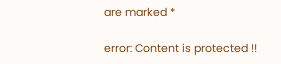are marked *

error: Content is protected !!